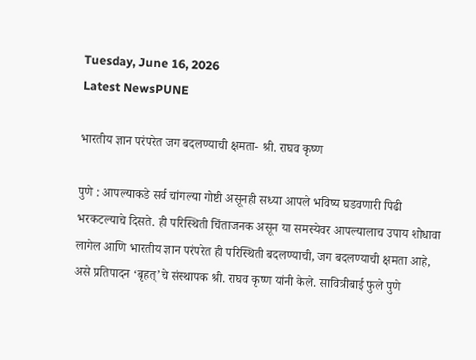Tuesday, June 16, 2026
Latest NewsPUNE

भारतीय ज्ञान परंपरेत जग बदलण्याची क्षमता- श्री. राघव कृष्ण

पुणे : आपल्याकडे सर्व चांगल्या गोष्टी असूनही सध्या आपले भविष्य घडवणारी पिढी भरकटल्याचे दिसते. ही परिस्थिती चिंताजनक असून या समस्येवर आपल्यालाच उपाय शोधावा लागेल आणि भारतीय ज्ञान परंपरेत ही परिस्थिती बदलण्याची, जग बदलण्याची क्षमता आहे, असे प्रतिपादन ‘बृहत्’चे संस्थापक श्री. राघव कृष्ण यांनी केले. सावित्रीबाई फुले पुणे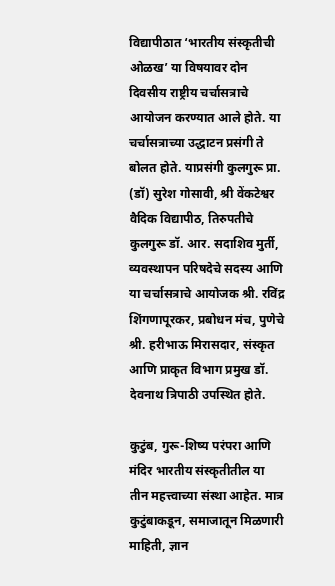विद्यापीठात ‘भारतीय संस्कृतीची ओळख’ या विषयावर दोन दिवसीय राष्ट्रीय चर्चासत्राचे आयोजन करण्यात आले होते. या चर्चासत्राच्या उद्धाटन प्रसंगी ते बोलत होते. याप्रसंगी कुलगुरू प्रा. (डॉ) सुरेश गोसावी, श्री वेंकटेश्वर वैदिक विद्यापीठ, तिरुपतीचे कुलगुरू डॉ. आर. सदाशिव मुर्ती, व्यवस्थापन परिषदेचे सदस्य आणि या चर्चासत्राचे आयोजक श्री. रविंद्र शिंगणापूरकर, प्रबोधन मंच, पुणेचे श्री. हरीभाऊ मिरासदार, संस्कृत आणि प्राकृत विभाग प्रमुख डॉ. देवनाथ त्रिपाठी उपस्थित होते.

कुटुंब, गुरू-शिष्य परंपरा आणि मंदिर भारतीय संस्कृतीतील या तीन महत्त्वाच्या संस्था आहेत. मात्र कुटुंबाकडून, समाजातून मिळणारी माहिती, ज्ञान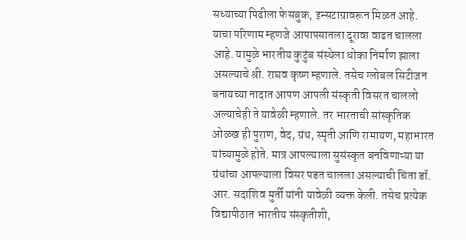सध्याच्या पिढीला फेसबुक, इन्सटाग्रावरून मिळत आहे. याचा परिणाम म्हणजे आपापसातला दूरावा वाढत चालला आहे. यामुळे भारतीय कुटुंब संस्थेला धोका निर्माण झाला असल्याचे श्री. राघव कृष्ण म्हणाले. तसेच ग्लोबल सिटीजन बनायच्या नादात आपण आपली संस्कृती विसरत चाललो अल्याचेही ते यावेळी म्हणाले. तर भारताची सांस्कृतिक ओळख ही पुराण, वेद, ग्रंथ, स्मृती आणि रामायण, महाभारत यांच्यामुळे होते. मात्र आपल्याला सुसंस्कृत बनविणाऱ्या या ग्रंथांचा आपल्याला विसर पडत चालला असल्याची चिंता डॉ. आर. सदाशिव मुर्ती यांनी यावेळी व्यक्त केली. तसेच प्रत्येक विद्यापीठात भारतीय संस्कृतीशी,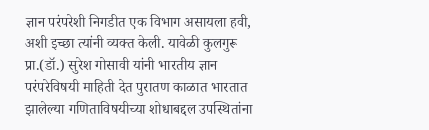ज्ञान परंपरेशी निगडीत एक विभाग असायला हवी, अशी इच्छा त्यांनी व्यक्त केली. यावेळी कुलगुरू प्रा.(डॉ.) सुरेश गोसावी यांनी भारतीय ज्ञान परंपरेविषयी माहिती देत पुरातण काळात भारतात झालेल्या गणिताविषयीच्या शोधाबद्दल उपस्थितांना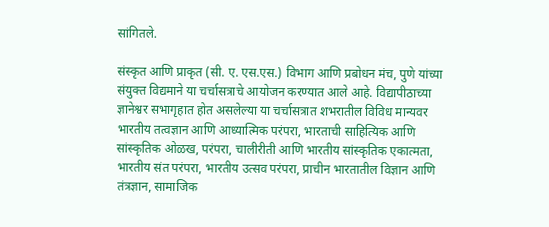सांगितले.

संस्कृत आणि प्राकृत (सी. ए. एस.एस.) विभाग आणि प्रबोधन मंच, पुणे यांच्या संयुक्त विद्यमाने या चर्चासत्राचे आयोजन करण्यात आले आहे. विद्यापीठाच्या ज्ञानेश्वर सभागृहात होत असलेल्या या चर्चासत्रात शभरातील विविध मान्यवर भारतीय तत्वज्ञान आणि आध्यात्मिक परंपरा, भारताची साहित्यिक आणि सांस्कृतिक ओळख, परंपरा, चालीरीती आणि भारतीय सांस्कृतिक एकात्मता, भारतीय संत परंपरा, भारतीय उत्सव परंपरा, प्राचीन भारतातील विज्ञान आणि तंत्रज्ञान, सामाजिक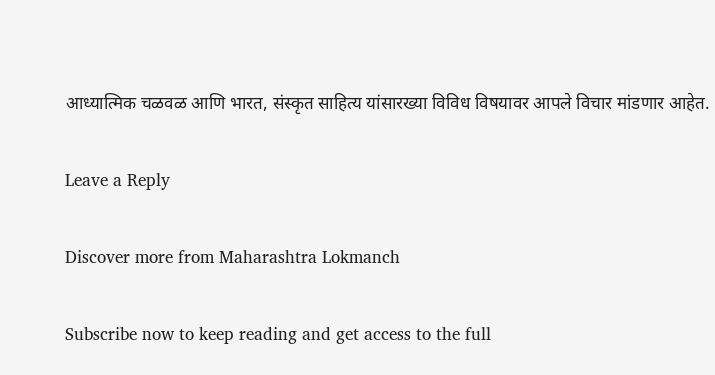आध्यात्मिक चळवळ आणि भारत, संस्कृत साहित्य यांसारख्या विविध विषयावर आपले विचार मांडणार आहेत.

Leave a Reply

Discover more from Maharashtra Lokmanch

Subscribe now to keep reading and get access to the full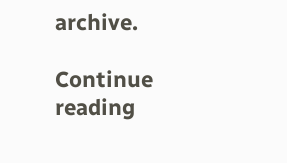archive.

Continue reading